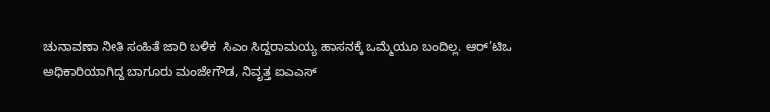ಚುನಾವಣಾ ನೀತಿ ಸಂಹಿತೆ ಜಾರಿ ಬಳಿಕ  ಸಿಎಂ ಸಿದ್ದರಾಮಯ್ಯ ಹಾಸನಕ್ಕೆ ಒಮ್ಮೆಯೂ ಬಂದಿಲ್ಲ. ಆರ್’ಟಿಒ ಅಧಿಕಾರಿಯಾಗಿದ್ದ ಬಾಗೂರು ಮಂಜೇಗೌಡ, ನಿವೃತ್ತ ಐಎಎಸ್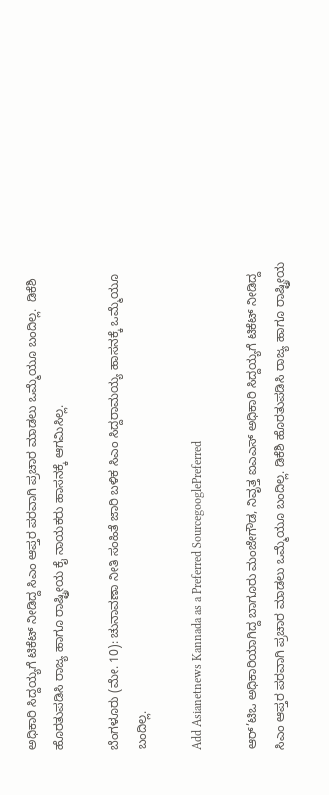ಅಧಿಕಾರಿ ಸಿದ್ದಯ್ಯಗೆ ಟಿಕೆಟ್ ನೀಡಿದ್ದ ಸಿಎಂ ಆಪ್ತರ ಪರವಾಗಿ ಪ್ರಚಾರ ಮಾಡಲು ಒಮ್ಮೆಯೂ ಬಂದಿಲ್ಲ.  ಡಿಕೆಶಿ ಹೊರತುಪಡಿಸಿ ರಾಜ್ಯ ಹಾಗೂ ರಾಷ್ಟ್ರೀಯ ಕೈ ನಾಯಕರು ಹಾಸನಕ್ಕೆ ಆಗಮಿಸಿಲ್ಲ.

ಬೆಂಗಳೂರು (ಮೇ. 10): ಚುನಾವಣಾ ನೀತಿ ಸಂಹಿತೆ ಜಾರಿ ಬಳಿಕ ಸಿಎಂ ಸಿದ್ದರಾಮಯ್ಯ ಹಾಸನಕ್ಕೆ ಒಮ್ಮೆಯೂ ಬಂದಿಲ್ಲ.

Add Asianetnews Kannada as a Preferred SourcegooglePreferred

ಆರ್’ಟಿಒ ಅಧಿಕಾರಿಯಾಗಿದ್ದ ಬಾಗೂರು ಮಂಜೇಗೌಡ, ನಿವೃತ್ತ ಐಎಎಸ್ ಅಧಿಕಾರಿ ಸಿದ್ದಯ್ಯಗೆ ಟಿಕೆಟ್ ನೀಡಿದ್ದ ಸಿಎಂ ಆಪ್ತರ ಪರವಾಗಿ ಪ್ರಚಾರ ಮಾಡಲು ಒಮ್ಮೆಯೂ ಬಂದಿಲ್ಲ. ಡಿಕೆಶಿ ಹೊರತುಪಡಿಸಿ ರಾಜ್ಯ ಹಾಗೂ ರಾಷ್ಟ್ರೀಯ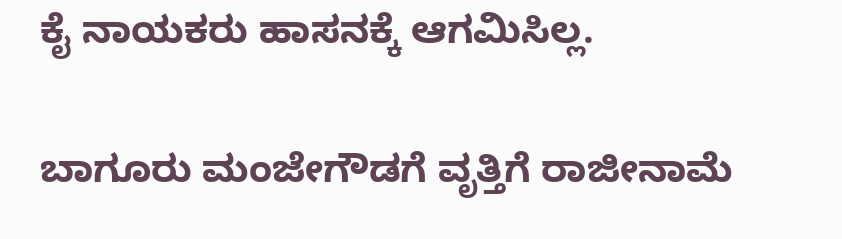ಕೈ ನಾಯಕರು ಹಾಸನಕ್ಕೆ ಆಗಮಿಸಿಲ್ಲ.

ಬಾಗೂರು ಮಂಜೇಗೌಡಗೆ ವೃತ್ತಿಗೆ ರಾಜೀನಾಮೆ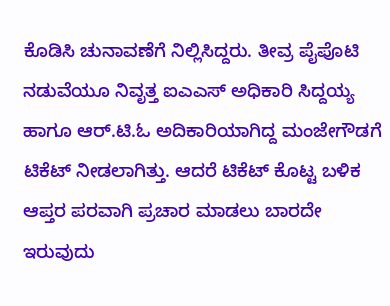ಕೊಡಿಸಿ ಚುನಾವಣೆಗೆ ನಿಲ್ಲಿಸಿದ್ದರು. ತೀವ್ರ ಪೈಪೊಟಿ ನಡುವೆಯೂ ನಿವೃತ್ತ ಐಎಎಸ್ ಅಧಿಕಾರಿ ಸಿದ್ದಯ್ಯ ಹಾಗೂ ಆರ್.ಟಿ.ಓ ಅದಿಕಾರಿಯಾಗಿದ್ದ ಮಂಜೇಗೌಡಗೆ ಟಿಕೆಟ್‌ ನೀಡಲಾಗಿತ್ತು. ಆದರೆ ಟಿಕೆಟ್ ಕೊಟ್ಟ ಬಳಿಕ ಆಪ್ತರ ಪರವಾಗಿ ಪ್ರಚಾರ ಮಾಡಲು ಬಾರದೇ ಇರುವುದು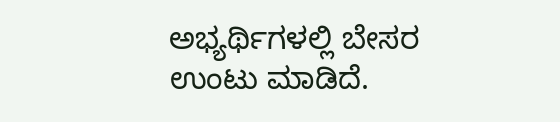ಅಭ್ಯರ್ಥಿಗಳಲ್ಲಿ ಬೇಸರ ಉಂಟು ಮಾಡಿದೆ.